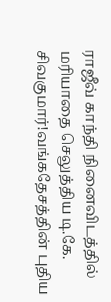ராஜீவ் காந்தி நினைவிடத்தில் மரியாதை செலுத்திய டி.கே. சிவகுமார்!வங்கதேசத்தின் புதிய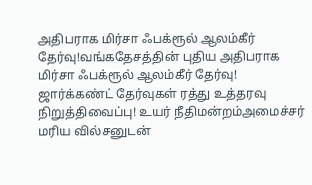அதிபராக மிர்சா ஃபக்ரூல் ஆலம்கீர் தேர்வு!வங்கதேசத்தின் புதிய அதிபராக மிர்சா ஃபக்ரூல் ஆலம்கீர் தேர்வு! ஜார்க்கண்ட் தேர்வுகள் ரத்து உத்தரவு நிறுத்திவைப்பு! உயர் நீதிமன்றம்அமைச்சர் மரிய வில்சனுடன்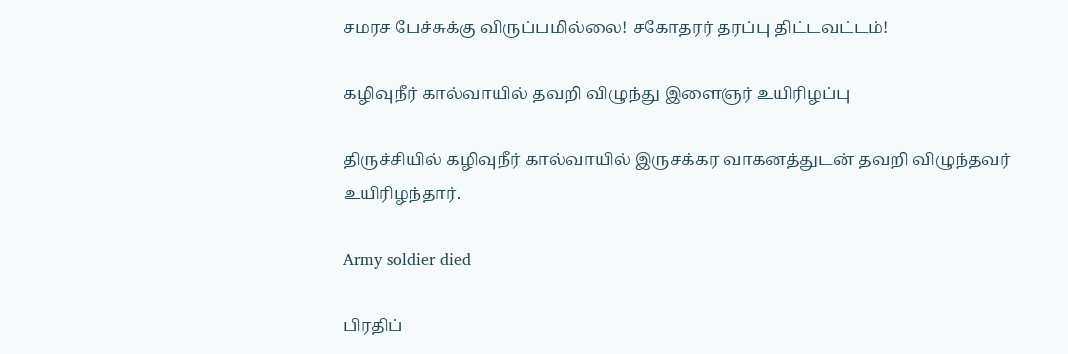சமரச பேச்சுக்கு விருப்பமில்லை! சகோதரர் தரப்பு திட்டவட்டம்!

கழிவுநீர் கால்வாயில் தவறி விழுந்து இளைஞர் உயிரிழப்பு

திருச்சியில் கழிவுநீர் கால்வாயில் இருசக்கர வாகனத்துடன் தவறி விழுந்தவர் உயிரிழந்தார்.

Army soldier died

பிரதிப்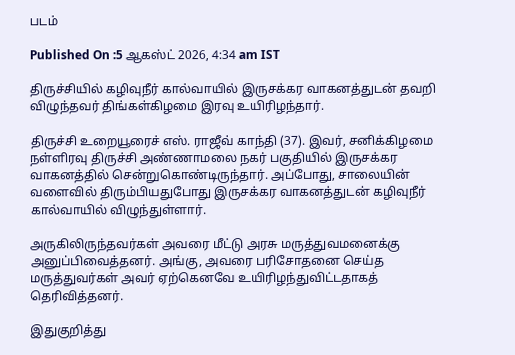படம்

Published On :5 ஆகஸ்ட் 2026, 4:34 am IST

திருச்சியில் கழிவுநீர் கால்வாயில் இருசக்கர வாகனத்துடன் தவறி விழுந்தவர் திங்கள்கிழமை இரவு உயிரிழந்தார்.

திருச்சி உறையூரைச் எஸ். ராஜீவ் காந்தி (37). இவர், சனிக்கிழமை நள்ளிரவு திருச்சி அண்ணாமலை நகர் பகுதியில் இருசக்கர வாகனத்தில் சென்றுகொண்டிருந்தார். அப்போது, சாலையின் வளைவில் திரும்பியதுபோது இருசக்கர வாகனத்துடன் கழிவுநீர் கால்வாயில் விழுந்துள்ளார்.

அருகிலிருந்தவர்கள் அவரை மீட்டு அரசு மருத்துவமனைக்கு அனுப்பிவைத்தனர். அங்கு, அவரை பரிசோதனை செய்த மருத்துவர்கள் அவர் ஏற்கெனவே உயிரிழந்துவிட்டதாகத் தெரிவித்தனர்.

இதுகுறித்து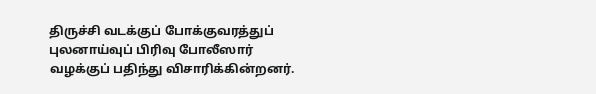திருச்சி வடக்குப் போக்குவரத்துப் புலனாய்வுப் பிரிவு போலீஸார் வழக்குப் பதிந்து விசாரிக்கின்றனர்.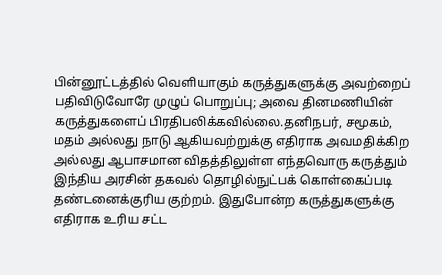பின்னூட்டத்தில் வெளியாகும் கருத்துகளுக்கு அவற்றைப் பதிவிடுவோரே முழுப் பொறுப்பு; அவை தினமணியின் கருத்துகளைப் பிரதிபலிக்கவில்லை.தனிநபர், சமூகம், மதம் அல்லது நாடு ஆகியவற்றுக்கு எதிராக அவமதிக்கிற அல்லது ஆபாசமான விதத்திலுள்ள எந்தவொரு கருத்தும் இந்திய அரசின் தகவல் தொழில்நுட்பக் கொள்கைப்படி தண்டனைக்குரிய குற்றம். இதுபோன்ற கருத்துகளுக்கு எதிராக உரிய சட்ட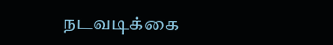நடவடிக்கை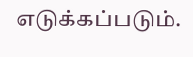எடுக்கப்படும்.